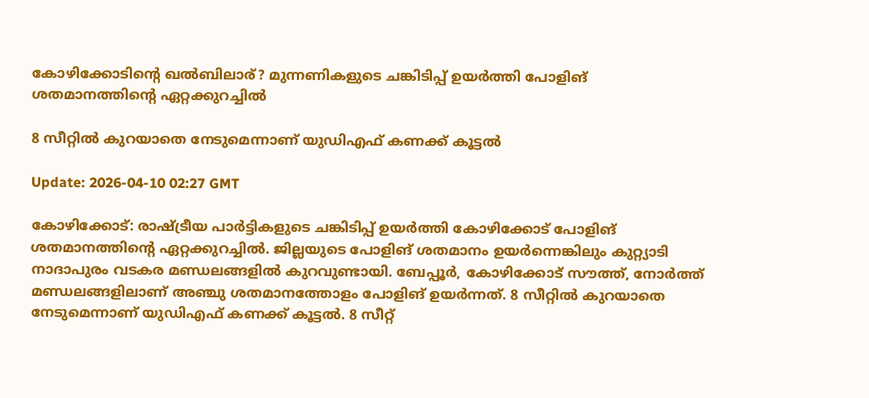കോഴിക്കോടിൻ്റെ ഖൽബിലാര്? മുന്നണികളുടെ ചങ്കിടിപ്പ് ഉയര്‍ത്തി പോളിങ് ശതമാനത്തിന്‍റെ ഏറ്റക്കുറച്ചില്‍

8 സീറ്റില്‍ കുറയാതെ നേടുമെന്നാണ് യുഡിഎഫ് കണക്ക് കൂട്ടല്‍

Update: 2026-04-10 02:27 GMT

കോഴിക്കോട്: രാഷ്ട്രീയ പാർട്ടികളുടെ ചങ്കിടിപ്പ് ഉയർത്തി കോഴിക്കോട് പോളിങ് ശതമാനത്തിന്‍റെ ഏറ്റക്കുറച്ചില്‍. ജില്ലയുടെ പോളിങ് ശതമാനം ഉയർന്നെങ്കിലും കുറ്റ്യാടി നാദാപുരം വടകര മണ്ഡലങ്ങളില്‍ കുറവുണ്ടായി. ബേപ്പൂർ, കോഴിക്കോട് സൗത്ത്, നോർത്ത് മണ്ഡലങ്ങളിലാണ് അഞ്ചു ശതമാനത്തോളം പോളിങ് ഉയർന്നത്. 8 സീറ്റില്‍ കുറയാതെ നേടുമെന്നാണ് യുഡിഎഫ് കണക്ക് കൂട്ടല്‍. 8 സീറ്റ്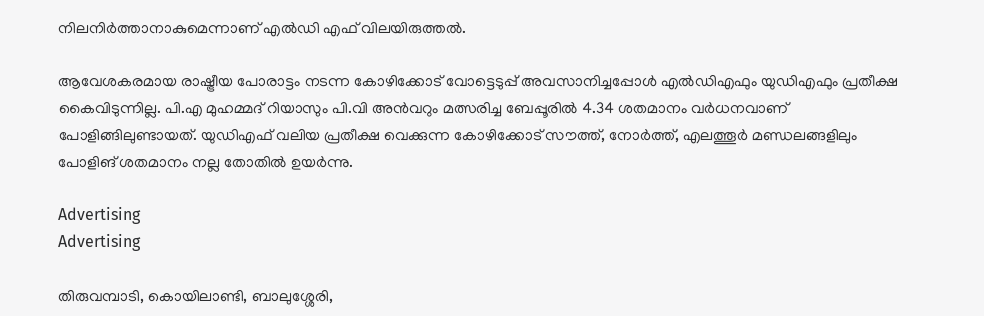നിലനിർത്താനാകുമെന്നാണ് എല്‍ഡി എഫ് വിലയിരുത്തല്‍.

ആവേശകരമായ രാഷ്ട്രീയ പോരാട്ടം നടന്ന കോഴിക്കോട് വോട്ടെടുപ്പ് അവസാനിച്ചപ്പോള്‍ എൽഡിഎഫും യുഡിഎഫും പ്രതീക്ഷ കൈവിടുന്നില്ല. പി.എ മുഹമ്മദ് റിയാസും പി.വി അന്‍വറും മത്സരിച്ച ബേപ്പൂരില്‍ 4.34 ശതമാനം വർധനവാണ് പോളിങ്ങിലുണ്ടായത്. യുഡിഎഫ് വലിയ പ്രതീക്ഷ വെക്കുന്ന കോഴിക്കോട് സൗത്ത്, നോർത്ത്, എലത്തൂർ മണ്ഡലങ്ങളിലും പോളിങ് ശതമാനം നല്ല തോതില്‍ ഉയർന്നു.

Advertising
Advertising

തിരുവമ്പാടി, കൊയിലാണ്ടി, ബാലുശ്ശേരി,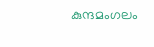കുന്ദമംഗലം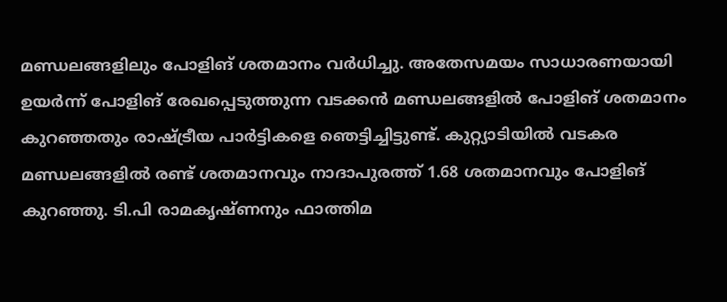മണ്ഡലങ്ങളിലും പോളിങ് ശതമാനം വർധിച്ചു. അതേസമയം സാധാരണയായി ഉയർന്ന് പോളിങ് രേഖപ്പെടുത്തുന്ന വടക്കന്‍ മണ്ഡലങ്ങളില്‍ പോളിങ് ശതമാനം കുറഞ്ഞതും രാഷ്ട്രീയ പാർട്ടികളെ ഞെട്ടിച്ചിട്ടുണ്ട്. കുറ്റ്യാടിയില്‍ വടകര മണ്ഡലങ്ങളില്‍ രണ്ട് ശതമാനവും നാദാപുരത്ത് 1.68 ശതമാനവും പോളിങ് കുറഞ്ഞു. ടി.പി രാമകൃഷ്ണനും ഫാത്തിമ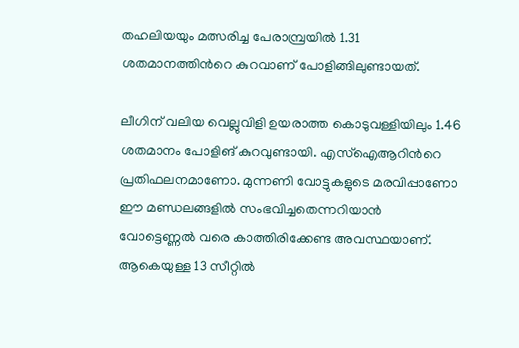തഹലിയയും മത്സരിച്ച പേരാമ്പ്രയില്‍ 1.31 ശതമാനത്തിന്‍റെ കുറവാണ് പോളിങ്ങിലുണ്ടായത്.

ലീഗിന് വലിയ വെല്ലുവിളി ഉയരാത്ത കൊടുവള്ളിയിലും 1.46 ശതമാനം പോളിങ് കുറവുണ്ടായി. എസ്ഐആറിന്‍റെ പ്രതിഫലനമാണോ. മുന്നണി വോട്ടുകളുടെ മരവിപ്പാണോ ഈ മണ്ഡലങ്ങളില്‍ സംഭവിച്ചതെന്നറിയാന്‍ വോട്ടെണ്ണല്‍ വരെ കാത്തിരിക്കേണ്ട അവസ്ഥയാണ്. ആകെയുള്ള 13 സീറ്റില്‍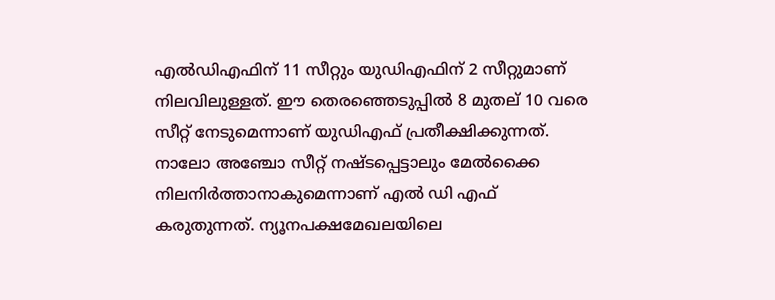എല്‍ഡിഎഫിന് 11 സീറ്റും യുഡിഎഫിന് 2 സീറ്റുമാണ് നിലവിലുള്ളത്. ഈ തെരഞ്ഞെടുപ്പില്‍ 8 മുതല് 10 വരെ സീറ്റ് നേടുമെന്നാണ് യുഡിഎഫ് പ്രതീക്ഷിക്കുന്നത്. നാലോ അഞ്ചോ സീറ്റ് നഷ്ടപ്പെട്ടാലും മേല്‍ക്കൈ നിലനിർത്താനാകുമെന്നാണ് എല്‍ ഡി എഫ് കരുതുന്നത്. ന്യൂനപക്ഷമേഖലയിലെ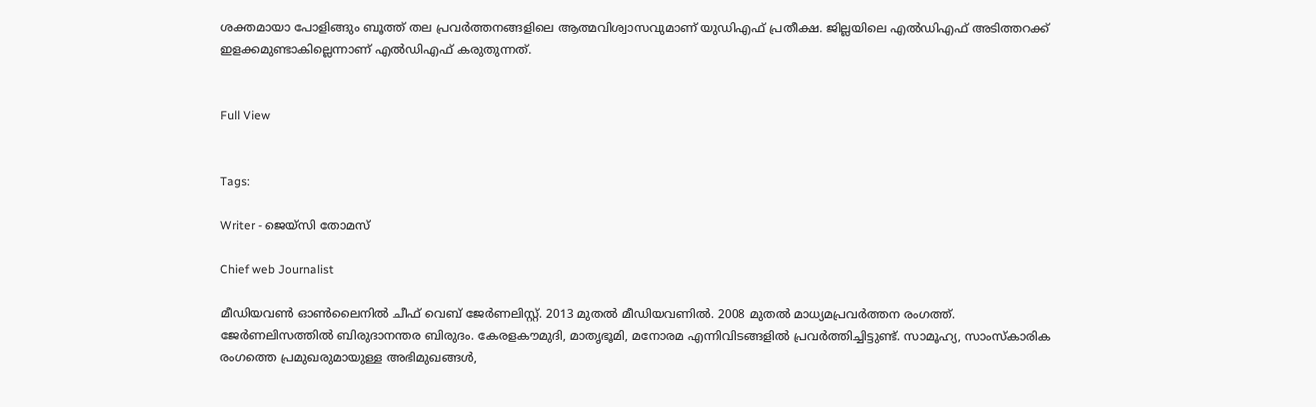ശക്തമായാ പോളിങ്ങും ബൂത്ത് തല പ്രവർത്തനങ്ങളിലെ ആത്മവിശ്വാസവുമാണ് യുഡിഎഫ് പ്രതീക്ഷ. ജില്ലയിലെ എല്‍ഡിഎഫ് അടിത്തറക്ക് ഇളക്കമുണ്ടാകില്ലെന്നാണ് എല്‍ഡിഎഫ് കരുതുന്നത്.


Full View


Tags:

Writer - ജെയ്സി തോമസ്

Chief web Journalist

മീഡിയവൺ ഓൺലൈനിൽ ചീഫ് വെബ് ജേർണലിസ്റ്റ്. 2013 മുതൽ മീഡിയവണിൽ. 2008 മുതൽ മാധ്യമപ്രവർത്തന രംഗത്ത്. ജേർണലിസത്തിൽ ബിരുദാനന്തര ബിരുദം. കേരളകൗമുദി, മാതൃഭൂമി, മനോരമ എന്നിവിടങ്ങളിൽ പ്രവർത്തിച്ചിട്ടുണ്ട്. സാമൂഹ്യ, സാംസ്‌കാരിക രംഗത്തെ പ്രമുഖരുമായുള്ള അഭിമുഖങ്ങൾ,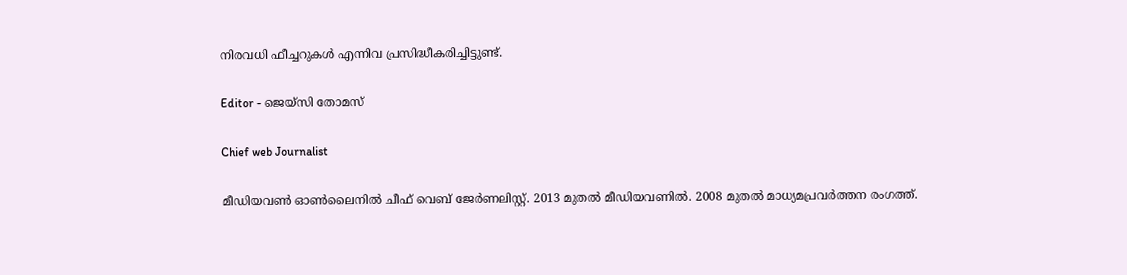നിരവധി ഫീച്ചറുകൾ എന്നിവ പ്രസിദ്ധീകരിച്ചിട്ടുണ്ട്.

Editor - ജെയ്സി തോമസ്

Chief web Journalist

മീഡിയവൺ ഓൺലൈനിൽ ചീഫ് വെബ് ജേർണലിസ്റ്റ്. 2013 മുതൽ മീഡിയവണിൽ. 2008 മുതൽ മാധ്യമപ്രവർത്തന രംഗത്ത്.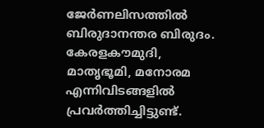ജേർണലിസത്തിൽ ബിരുദാനന്തര ബിരുദം. കേരളകൗമുദി, മാതൃഭൂമി, മനോരമ എന്നിവിടങ്ങളിൽ പ്രവർത്തിച്ചിട്ടുണ്ട്.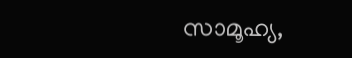സാമൂഹ്യ,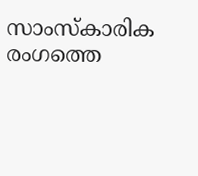സാംസ്‌കാരിക രംഗത്തെ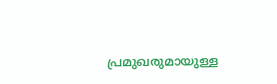പ്രമുഖരുമായുള്ള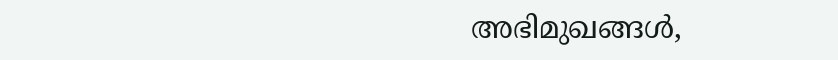അഭിമുഖങ്ങൾ,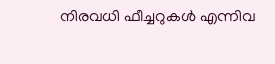നിരവധി ഫീച്ചറുകൾ എന്നിവ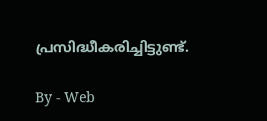പ്രസിദ്ധീകരിച്ചിട്ടുണ്ട്.

By - Web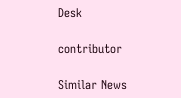Desk

contributor

Similar News